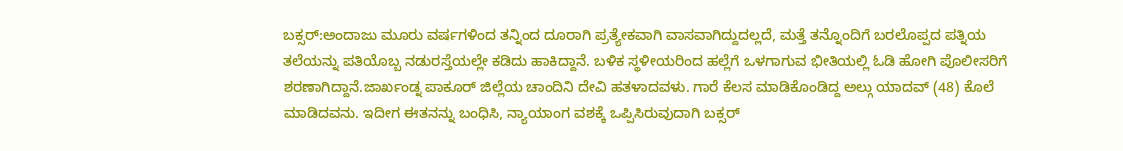ಬಕ್ಸರ್:ಅಂದಾಜು ಮೂರು ವರ್ಷಗಳಿಂದ ತನ್ನಿಂದ ದೂರಾಗಿ ಪ್ರತ್ಯೇಕವಾಗಿ ವಾಸವಾಗಿದ್ದುದಲ್ಲದೆ, ಮತ್ತೆ ತನ್ನೊಂದಿಗೆ ಬರಲೊಪ್ಪದ ಪತ್ನಿಯ ತಲೆಯನ್ನು ಪತಿಯೊಬ್ಬ ನಡುರಸ್ತೆಯಲ್ಲೇ ಕಡಿದು ಹಾಕಿದ್ದಾನೆ. ಬಳಿಕ ಸ್ಥಳೀಯರಿಂದ ಹಲ್ಲೆಗೆ ಒಳಗಾಗುವ ಭೀತಿಯಲ್ಲಿ ಓಡಿ ಹೋಗಿ ಪೊಲೀಸರಿಗೆ ಶರಣಾಗಿದ್ದಾನೆ.ಜಾರ್ಖಂಡ್ನ ಪಾಕೂರ್ ಜಿಲ್ಲೆಯ ಚಾಂದಿನಿ ದೇವಿ ಹತಳಾದವಳು. ಗಾರೆ ಕೆಲಸ ಮಾಡಿಕೊಂಡಿದ್ದ ಅಲ್ಗು ಯಾದವ್ (48) ಕೊಲೆ ಮಾಡಿದವನು. ಇದೀಗ ಈತನನ್ನು ಬಂಧಿಸಿ, ನ್ಯಾಯಾಂಗ ವಶಕ್ಕೆ ಒಪ್ಪಿಸಿರುವುದಾಗಿ ಬಕ್ಸರ್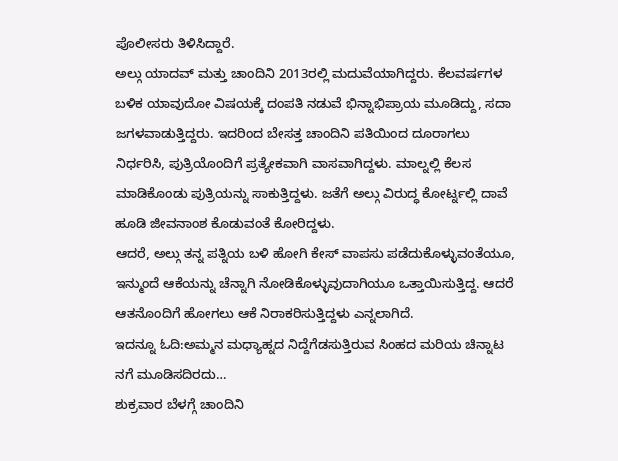ಪೊಲೀಸರು ತಿಳಿಸಿದ್ದಾರೆ.
ಅಲ್ಗು ಯಾದವ್ ಮತ್ತು ಚಾಂದಿನಿ 2013ರಲ್ಲಿ ಮದುವೆಯಾಗಿದ್ದರು. ಕೆಲವರ್ಷಗಳ ಬಳಿಕ ಯಾವುದೋ ವಿಷಯಕ್ಕೆ ದಂಪತಿ ನಡುವೆ ಭಿನ್ನಾಭಿಪ್ರಾಯ ಮೂಡಿದ್ದು, ಸದಾ ಜಗಳವಾಡುತ್ತಿದ್ದರು. ಇದರಿಂದ ಬೇಸತ್ತ ಚಾಂದಿನಿ ಪತಿಯಿಂದ ದೂರಾಗಲು ನಿರ್ಧರಿಸಿ, ಪುತ್ರಿಯೊಂದಿಗೆ ಪ್ರತ್ಯೇಕವಾಗಿ ವಾಸವಾಗಿದ್ದಳು. ಮಾಲ್ನಲ್ಲಿ ಕೆಲಸ ಮಾಡಿಕೊಂಡು ಪುತ್ರಿಯನ್ನು ಸಾಕುತ್ತಿದ್ದಳು. ಜತೆಗೆ ಅಲ್ಗು ವಿರುದ್ಧ ಕೋರ್ಟ್ನಲ್ಲಿ ದಾವೆ ಹೂಡಿ ಜೀವನಾಂಶ ಕೊಡುವಂತೆ ಕೋರಿದ್ದಳು.
ಆದರೆ, ಅಲ್ಗು ತನ್ನ ಪತ್ನಿಯ ಬಳಿ ಹೋಗಿ ಕೇಸ್ ವಾಪಸು ಪಡೆದುಕೊಳ್ಳುವಂತೆಯೂ, ಇನ್ಮುಂದೆ ಆಕೆಯನ್ನು ಚೆನ್ನಾಗಿ ನೋಡಿಕೊಳ್ಳುವುದಾಗಿಯೂ ಒತ್ತಾಯಿಸುತ್ತಿದ್ದ. ಆದರೆ ಆತನೊಂದಿಗೆ ಹೋಗಲು ಆಕೆ ನಿರಾಕರಿಸುತ್ತಿದ್ದಳು ಎನ್ನಲಾಗಿದೆ.
ಇದನ್ನೂ ಓದಿ:ಅಮ್ಮನ ಮಧ್ಯಾಹ್ನದ ನಿದ್ದೆಗೆಡಸುತ್ತಿರುವ ಸಿಂಹದ ಮರಿಯ ಚಿನ್ನಾಟ ನಗೆ ಮೂಡಿಸದಿರದು…
ಶುಕ್ರವಾರ ಬೆಳಗ್ಗೆ ಚಾಂದಿನಿ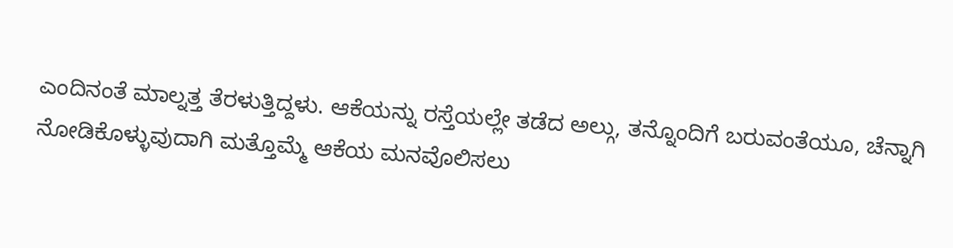ಎಂದಿನಂತೆ ಮಾಲ್ನತ್ತ ತೆರಳುತ್ತಿದ್ದಳು. ಆಕೆಯನ್ನು ರಸ್ತೆಯಲ್ಲೇ ತಡೆದ ಅಲ್ಗು, ತನ್ನೊಂದಿಗೆ ಬರುವಂತೆಯೂ, ಚೆನ್ನಾಗಿ ನೋಡಿಕೊಳ್ಳುವುದಾಗಿ ಮತ್ತೊಮ್ಮೆ ಆಕೆಯ ಮನವೊಲಿಸಲು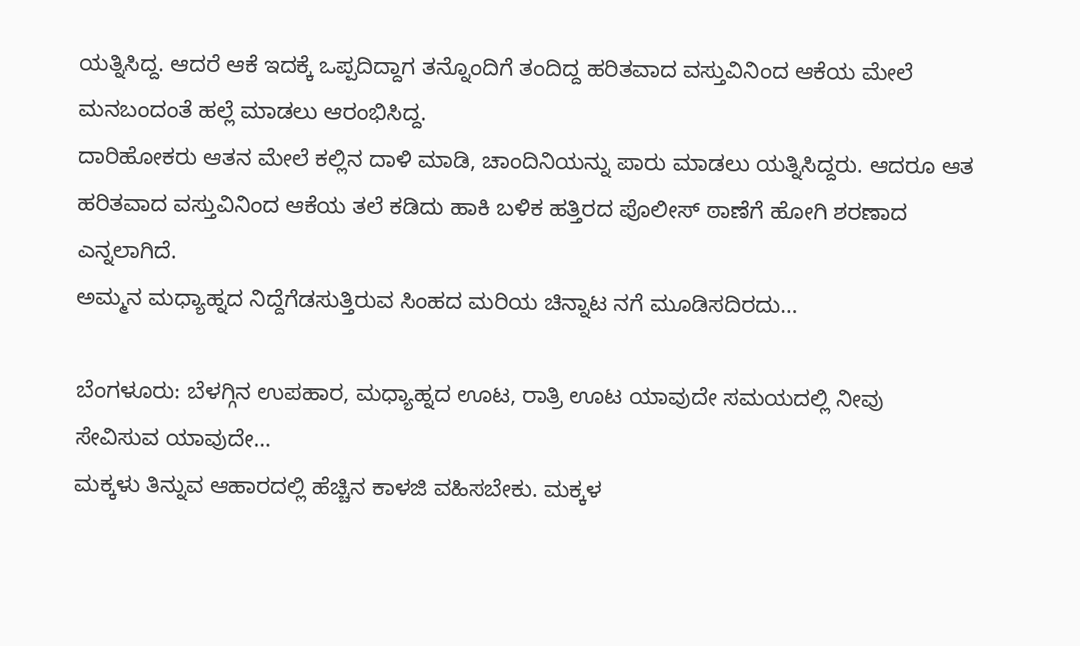ಯತ್ನಿಸಿದ್ದ. ಆದರೆ ಆಕೆ ಇದಕ್ಕೆ ಒಪ್ಪದಿದ್ದಾಗ ತನ್ನೊಂದಿಗೆ ತಂದಿದ್ದ ಹರಿತವಾದ ವಸ್ತುವಿನಿಂದ ಆಕೆಯ ಮೇಲೆ ಮನಬಂದಂತೆ ಹಲ್ಲೆ ಮಾಡಲು ಆರಂಭಿಸಿದ್ದ.
ದಾರಿಹೋಕರು ಆತನ ಮೇಲೆ ಕಲ್ಲಿನ ದಾಳಿ ಮಾಡಿ, ಚಾಂದಿನಿಯನ್ನು ಪಾರು ಮಾಡಲು ಯತ್ನಿಸಿದ್ದರು. ಆದರೂ ಆತ ಹರಿತವಾದ ವಸ್ತುವಿನಿಂದ ಆಕೆಯ ತಲೆ ಕಡಿದು ಹಾಕಿ ಬಳಿಕ ಹತ್ತಿರದ ಪೊಲೀಸ್ ಠಾಣೆಗೆ ಹೋಗಿ ಶರಣಾದ ಎನ್ನಲಾಗಿದೆ.
ಅಮ್ಮನ ಮಧ್ಯಾಹ್ನದ ನಿದ್ದೆಗೆಡಸುತ್ತಿರುವ ಸಿಂಹದ ಮರಿಯ ಚಿನ್ನಾಟ ನಗೆ ಮೂಡಿಸದಿರದು…

ಬೆಂಗಳೂರು: ಬೆಳಗ್ಗಿನ ಉಪಹಾರ, ಮಧ್ಯಾಹ್ನದ ಊಟ, ರಾತ್ರಿ ಊಟ ಯಾವುದೇ ಸಮಯದಲ್ಲಿ ನೀವು ಸೇವಿಸುವ ಯಾವುದೇ…
ಮಕ್ಕಳು ತಿನ್ನುವ ಆಹಾರದಲ್ಲಿ ಹೆಚ್ಚಿನ ಕಾಳಜಿ ವಹಿಸಬೇಕು. ಮಕ್ಕಳ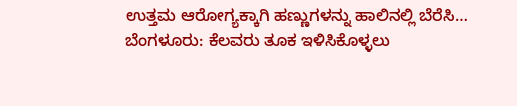ಉತ್ತಮ ಆರೋಗ್ಯಕ್ಕಾಗಿ ಹಣ್ಣುಗಳನ್ನು ಹಾಲಿನಲ್ಲಿ ಬೆರೆಸಿ…
ಬೆಂಗಳೂರು: ಕೆಲವರು ತೂಕ ಇಳಿಸಿಕೊಳ್ಳಲು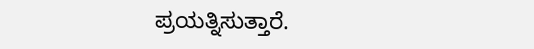ಪ್ರಯತ್ನಿಸುತ್ತಾರೆ.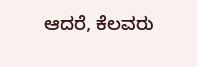ಆದರೆ, ಕೆಲವರು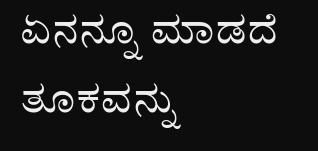ಏನನ್ನೂ ಮಾಡದೆ ತೂಕವನ್ನು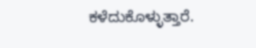ಕಳೆದುಕೊಳ್ಳುತ್ತಾರೆ.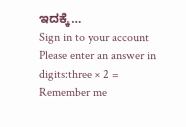ಇದಕ್ಕೆ…
Sign in to your account
Please enter an answer in digits:three × 2 =
Remember me